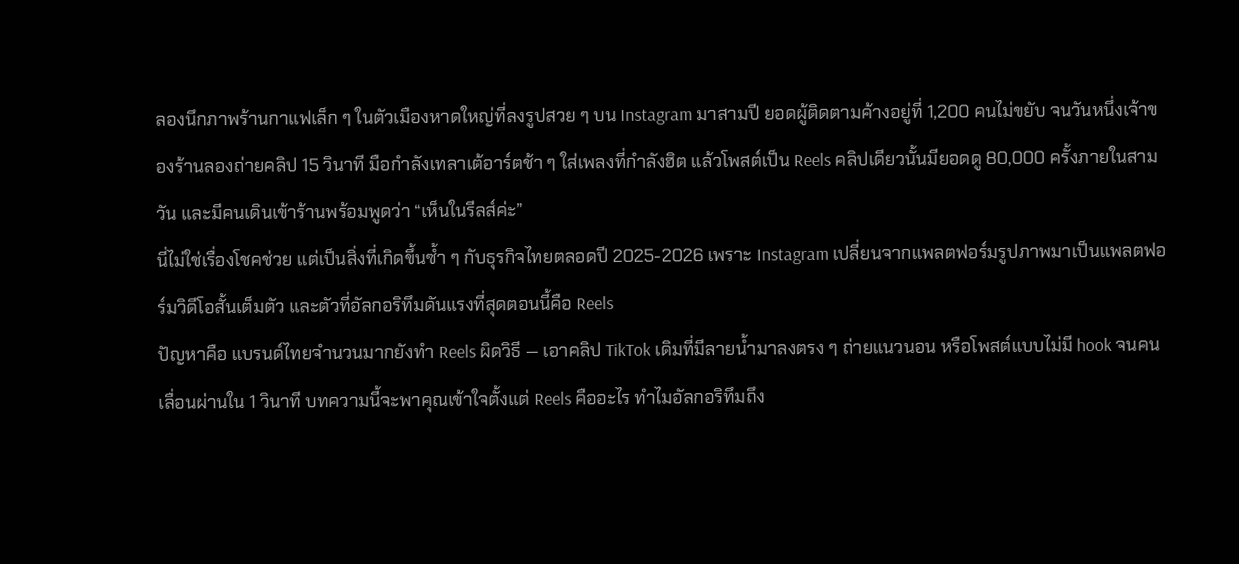ลองนึกภาพร้านกาแฟเล็ก ๆ ในตัวเมืองหาดใหญ่ที่ลงรูปสวย ๆ บน Instagram มาสามปี ยอดผู้ติดตามค้างอยู่ที่ 1,200 คนไม่ขยับ จนวันหนึ่งเจ้าของร้านลองถ่ายคลิป 15 วินาที มือกำลังเทลาเต้อาร์ตช้า ๆ ใส่เพลงที่กำลังฮิต แล้วโพสต์เป็น Reels คลิปเดียวนั้นมียอดดู 80,000 ครั้งภายในสามวัน และมีคนเดินเข้าร้านพร้อมพูดว่า “เห็นในรีลส์ค่ะ”
นี่ไม่ใช่เรื่องโชคช่วย แต่เป็นสิ่งที่เกิดขึ้นซ้ำ ๆ กับธุรกิจไทยตลอดปี 2025-2026 เพราะ Instagram เปลี่ยนจากแพลตฟอร์มรูปภาพมาเป็นแพลตฟอร์มวิดีโอสั้นเต็มตัว และตัวที่อัลกอริทึมดันแรงที่สุดตอนนี้คือ Reels
ปัญหาคือ แบรนด์ไทยจำนวนมากยังทำ Reels ผิดวิธี — เอาคลิป TikTok เดิมที่มีลายน้ำมาลงตรง ๆ ถ่ายแนวนอน หรือโพสต์แบบไม่มี hook จนคนเลื่อนผ่านใน 1 วินาที บทความนี้จะพาคุณเข้าใจตั้งแต่ Reels คืออะไร ทำไมอัลกอริทึมถึง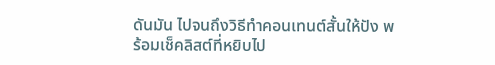ดันมัน ไปจนถึงวิธีทำคอนเทนต์สั้นให้ปัง พร้อมเช็คลิสต์ที่หยิบไป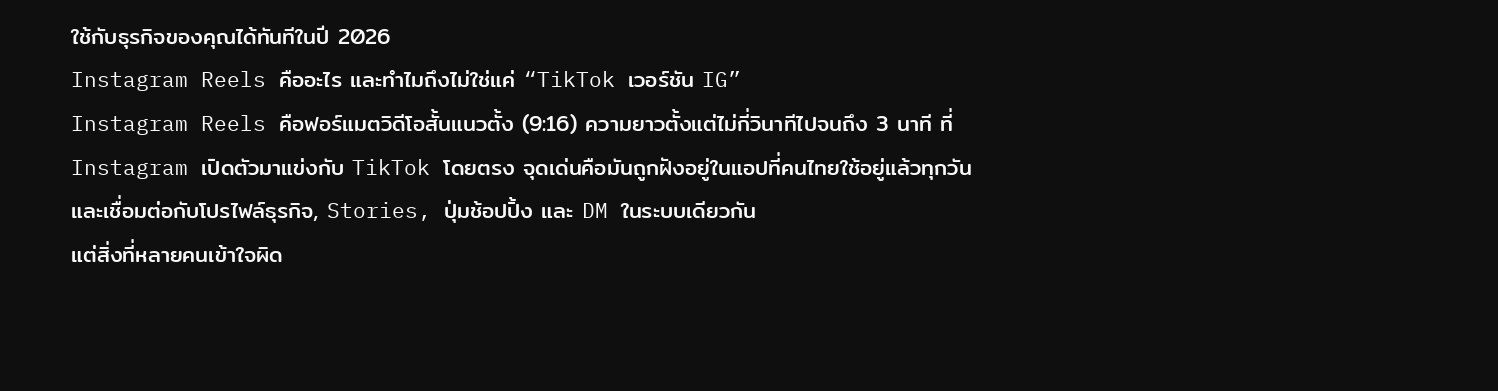ใช้กับธุรกิจของคุณได้ทันทีในปี 2026
Instagram Reels คืออะไร และทำไมถึงไม่ใช่แค่ “TikTok เวอร์ชัน IG”
Instagram Reels คือฟอร์แมตวิดีโอสั้นแนวตั้ง (9:16) ความยาวตั้งแต่ไม่กี่วินาทีไปจนถึง 3 นาที ที่ Instagram เปิดตัวมาแข่งกับ TikTok โดยตรง จุดเด่นคือมันถูกฝังอยู่ในแอปที่คนไทยใช้อยู่แล้วทุกวัน และเชื่อมต่อกับโปรไฟล์ธุรกิจ, Stories, ปุ่มช้อปปิ้ง และ DM ในระบบเดียวกัน
แต่สิ่งที่หลายคนเข้าใจผิด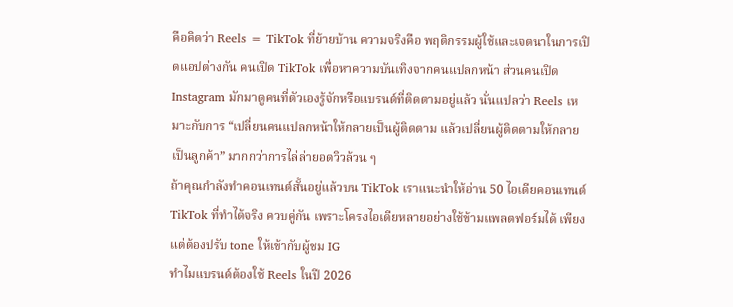คือคิดว่า Reels = TikTok ที่ย้ายบ้าน ความจริงคือ พฤติกรรมผู้ใช้และเจตนาในการเปิดแอปต่างกัน คนเปิด TikTok เพื่อหาความบันเทิงจากคนแปลกหน้า ส่วนคนเปิด Instagram มักมาดูคนที่ตัวเองรู้จักหรือแบรนด์ที่ติดตามอยู่แล้ว นั่นแปลว่า Reels เหมาะกับการ “เปลี่ยนคนแปลกหน้าให้กลายเป็นผู้ติดตาม แล้วเปลี่ยนผู้ติดตามให้กลายเป็นลูกค้า” มากกว่าการไล่ล่ายอดวิวล้วน ๆ
ถ้าคุณกำลังทำคอนเทนต์สั้นอยู่แล้วบน TikTok เราแนะนำให้อ่าน 50 ไอเดียคอนเทนต์ TikTok ที่ทำได้จริง ควบคู่กัน เพราะโครงไอเดียหลายอย่างใช้ข้ามแพลตฟอร์มได้ เพียงแต่ต้องปรับ tone ให้เข้ากับผู้ชม IG
ทำไมแบรนด์ต้องใช้ Reels ในปี 2026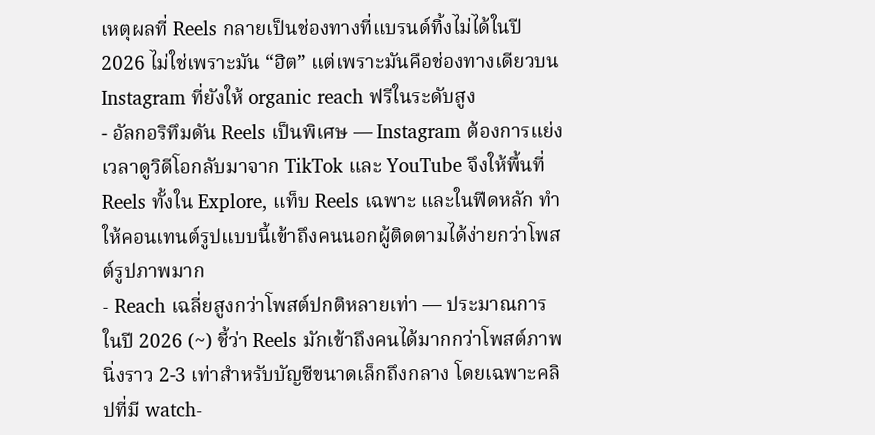เหตุผลที่ Reels กลายเป็นช่องทางที่แบรนด์ทิ้งไม่ได้ในปี 2026 ไม่ใช่เพราะมัน “ฮิต” แต่เพราะมันคือช่องทางเดียวบน Instagram ที่ยังให้ organic reach ฟรีในระดับสูง
- อัลกอริทึมดัน Reels เป็นพิเศษ — Instagram ต้องการแย่งเวลาดูวิดีโอกลับมาจาก TikTok และ YouTube จึงให้พื้นที่ Reels ทั้งใน Explore, แท็บ Reels เฉพาะ และในฟีดหลัก ทำให้คอนเทนต์รูปแบบนี้เข้าถึงคนนอกผู้ติดตามได้ง่ายกว่าโพสต์รูปภาพมาก
- Reach เฉลี่ยสูงกว่าโพสต์ปกติหลายเท่า — ประมาณการในปี 2026 (~) ชี้ว่า Reels มักเข้าถึงคนได้มากกว่าโพสต์ภาพนิ่งราว 2-3 เท่าสำหรับบัญชีขนาดเล็กถึงกลาง โดยเฉพาะคลิปที่มี watch-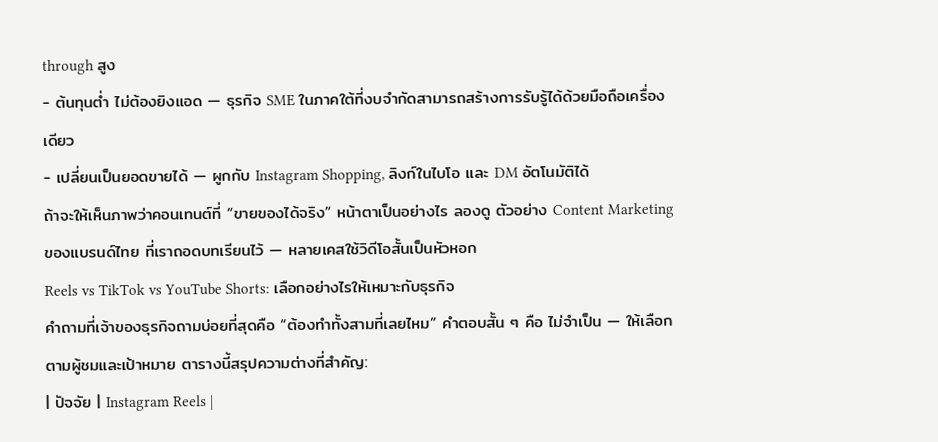through สูง
- ต้นทุนต่ำ ไม่ต้องยิงแอด — ธุรกิจ SME ในภาคใต้ที่งบจำกัดสามารถสร้างการรับรู้ได้ด้วยมือถือเครื่องเดียว
- เปลี่ยนเป็นยอดขายได้ — ผูกกับ Instagram Shopping, ลิงก์ในไบโอ และ DM อัตโนมัติได้
ถ้าจะให้เห็นภาพว่าคอนเทนต์ที่ “ขายของได้จริง” หน้าตาเป็นอย่างไร ลองดู ตัวอย่าง Content Marketing ของแบรนด์ไทย ที่เราถอดบทเรียนไว้ — หลายเคสใช้วิดีโอสั้นเป็นหัวหอก
Reels vs TikTok vs YouTube Shorts: เลือกอย่างไรให้เหมาะกับธุรกิจ
คำถามที่เจ้าของธุรกิจถามบ่อยที่สุดคือ “ต้องทำทั้งสามที่เลยไหม” คำตอบสั้น ๆ คือ ไม่จำเป็น — ให้เลือกตามผู้ชมและเป้าหมาย ตารางนี้สรุปความต่างที่สำคัญ:
| ปัจจัย | Instagram Reels |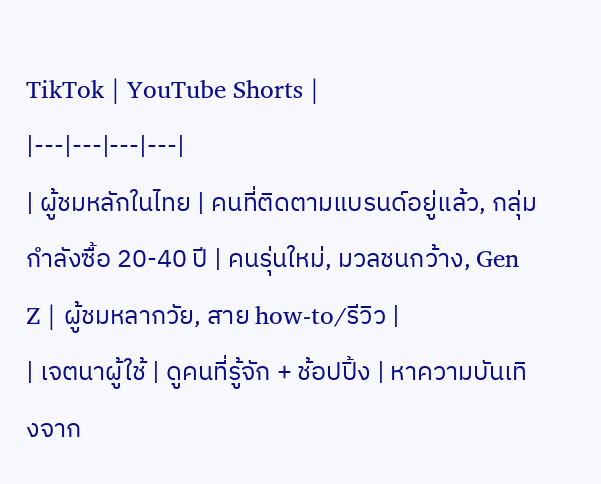TikTok | YouTube Shorts |
|---|---|---|---|
| ผู้ชมหลักในไทย | คนที่ติดตามแบรนด์อยู่แล้ว, กลุ่มกำลังซื้อ 20-40 ปี | คนรุ่นใหม่, มวลชนกว้าง, Gen Z | ผู้ชมหลากวัย, สาย how-to/รีวิว |
| เจตนาผู้ใช้ | ดูคนที่รู้จัก + ช้อปปิ้ง | หาความบันเทิงจาก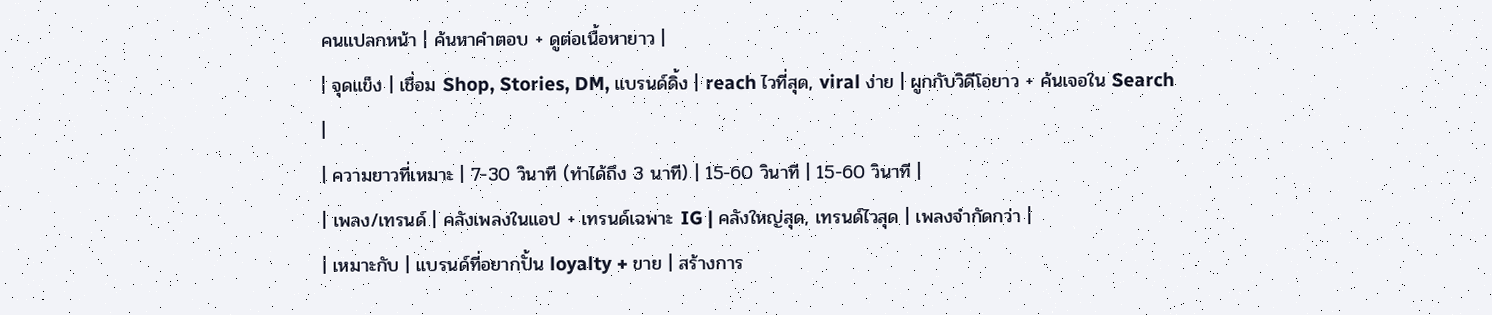คนแปลกหน้า | ค้นหาคำตอบ + ดูต่อเนื้อหายาว |
| จุดแข็ง | เชื่อม Shop, Stories, DM, แบรนด์ดิ้ง | reach ไวที่สุด, viral ง่าย | ผูกกับวิดีโอยาว + ค้นเจอใน Search |
| ความยาวที่เหมาะ | 7-30 วินาที (ทำได้ถึง 3 นาที) | 15-60 วินาที | 15-60 วินาที |
| เพลง/เทรนด์ | คลังเพลงในแอป + เทรนด์เฉพาะ IG | คลังใหญ่สุด, เทรนด์ไวสุด | เพลงจำกัดกว่า |
| เหมาะกับ | แบรนด์ที่อยากปั้น loyalty + ขาย | สร้างการ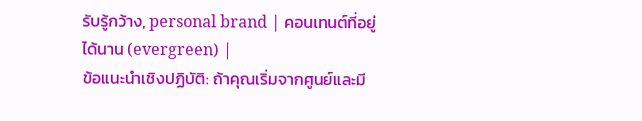รับรู้กว้าง, personal brand | คอนเทนต์ที่อยู่ได้นาน (evergreen) |
ข้อแนะนำเชิงปฏิบัติ: ถ้าคุณเริ่มจากศูนย์และมี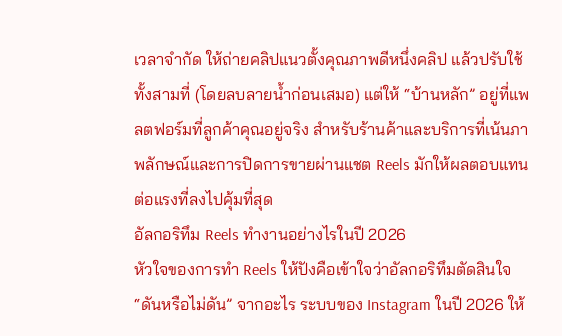เวลาจำกัด ให้ถ่ายคลิปแนวตั้งคุณภาพดีหนึ่งคลิป แล้วปรับใช้ทั้งสามที่ (โดยลบลายน้ำก่อนเสมอ) แต่ให้ “บ้านหลัก” อยู่ที่แพลตฟอร์มที่ลูกค้าคุณอยู่จริง สำหรับร้านค้าและบริการที่เน้นภาพลักษณ์และการปิดการขายผ่านแชต Reels มักให้ผลตอบแทนต่อแรงที่ลงไปคุ้มที่สุด
อัลกอริทึม Reels ทำงานอย่างไรในปี 2026
หัวใจของการทำ Reels ให้ปังคือเข้าใจว่าอัลกอริทึมตัดสินใจ “ดันหรือไม่ดัน” จากอะไร ระบบของ Instagram ในปี 2026 ให้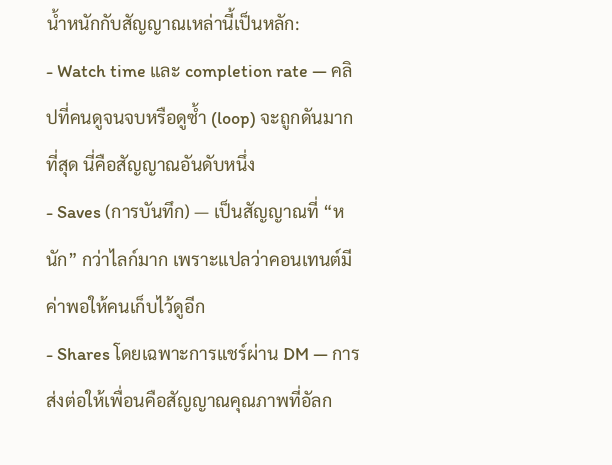น้ำหนักกับสัญญาณเหล่านี้เป็นหลัก:
- Watch time และ completion rate — คลิปที่คนดูจนจบหรือดูซ้ำ (loop) จะถูกดันมากที่สุด นี่คือสัญญาณอันดับหนึ่ง
- Saves (การบันทึก) — เป็นสัญญาณที่ “หนัก” กว่าไลก์มาก เพราะแปลว่าคอนเทนต์มีค่าพอให้คนเก็บไว้ดูอีก
- Shares โดยเฉพาะการแชร์ผ่าน DM — การส่งต่อให้เพื่อนคือสัญญาณคุณภาพที่อัลก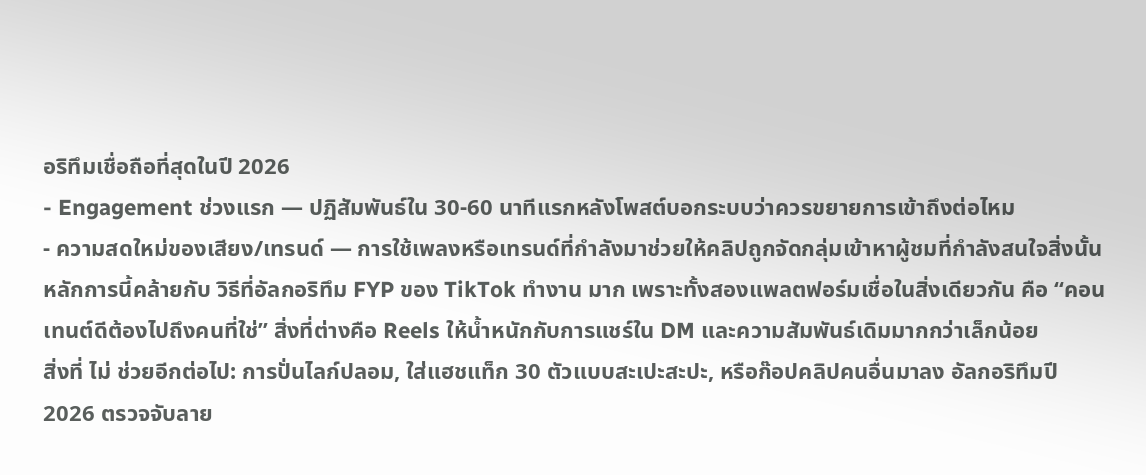อริทึมเชื่อถือที่สุดในปี 2026
- Engagement ช่วงแรก — ปฏิสัมพันธ์ใน 30-60 นาทีแรกหลังโพสต์บอกระบบว่าควรขยายการเข้าถึงต่อไหม
- ความสดใหม่ของเสียง/เทรนด์ — การใช้เพลงหรือเทรนด์ที่กำลังมาช่วยให้คลิปถูกจัดกลุ่มเข้าหาผู้ชมที่กำลังสนใจสิ่งนั้น
หลักการนี้คล้ายกับ วิธีที่อัลกอริทึม FYP ของ TikTok ทำงาน มาก เพราะทั้งสองแพลตฟอร์มเชื่อในสิ่งเดียวกัน คือ “คอนเทนต์ดีต้องไปถึงคนที่ใช่” สิ่งที่ต่างคือ Reels ให้น้ำหนักกับการแชร์ใน DM และความสัมพันธ์เดิมมากกว่าเล็กน้อย
สิ่งที่ ไม่ ช่วยอีกต่อไป: การปั่นไลก์ปลอม, ใส่แฮชแท็ก 30 ตัวแบบสะเปะสะปะ, หรือก๊อปคลิปคนอื่นมาลง อัลกอริทึมปี 2026 ตรวจจับลาย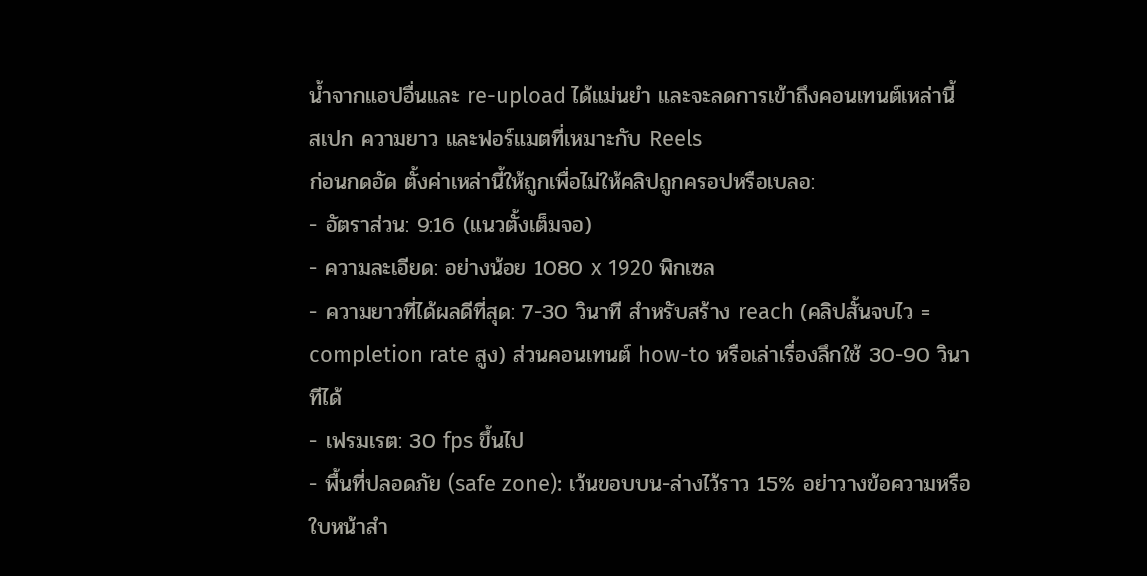น้ำจากแอปอื่นและ re-upload ได้แม่นยำ และจะลดการเข้าถึงคอนเทนต์เหล่านี้
สเปก ความยาว และฟอร์แมตที่เหมาะกับ Reels
ก่อนกดอัด ตั้งค่าเหล่านี้ให้ถูกเพื่อไม่ให้คลิปถูกครอปหรือเบลอ:
- อัตราส่วน: 9:16 (แนวตั้งเต็มจอ)
- ความละเอียด: อย่างน้อย 1080 x 1920 พิกเซล
- ความยาวที่ได้ผลดีที่สุด: 7-30 วินาที สำหรับสร้าง reach (คลิปสั้นจบไว = completion rate สูง) ส่วนคอนเทนต์ how-to หรือเล่าเรื่องลึกใช้ 30-90 วินาทีได้
- เฟรมเรต: 30 fps ขึ้นไป
- พื้นที่ปลอดภัย (safe zone): เว้นขอบบน-ล่างไว้ราว 15% อย่าวางข้อความหรือใบหน้าสำ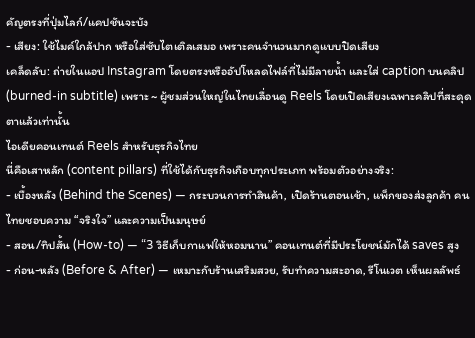คัญตรงที่ปุ่มไลก์/แคปชันจะบัง
- เสียง: ใช้ไมค์ใกล้ปาก หรือใส่ซับไตเติลเสมอ เพราะคนจำนวนมากดูแบบปิดเสียง
เคล็ดลับ: ถ่ายในแอป Instagram โดยตรงหรืออัปโหลดไฟล์ที่ไม่มีลายน้ำ และใส่ caption บนคลิป (burned-in subtitle) เพราะ ~ ผู้ชมส่วนใหญ่ในไทยเลื่อนดู Reels โดยเปิดเสียงเฉพาะคลิปที่สะดุดตาแล้วเท่านั้น
ไอเดียคอนเทนต์ Reels สำหรับธุรกิจไทย
นี่คือเสาหลัก (content pillars) ที่ใช้ได้กับธุรกิจเกือบทุกประเภท พร้อมตัวอย่างจริง:
- เบื้องหลัง (Behind the Scenes) — กระบวนการทำสินค้า, เปิดร้านตอนเช้า, แพ็กของส่งลูกค้า คนไทยชอบความ “จริงใจ” และความเป็นมนุษย์
- สอน/ทิปสั้น (How-to) — “3 วิธีเก็บกาแฟให้หอมนาน” คอนเทนต์ที่มีประโยชน์มักได้ saves สูง
- ก่อน-หลัง (Before & After) — เหมาะกับร้านเสริมสวย, รับทำความสะอาด, รีโนเวต เห็นผลลัพธ์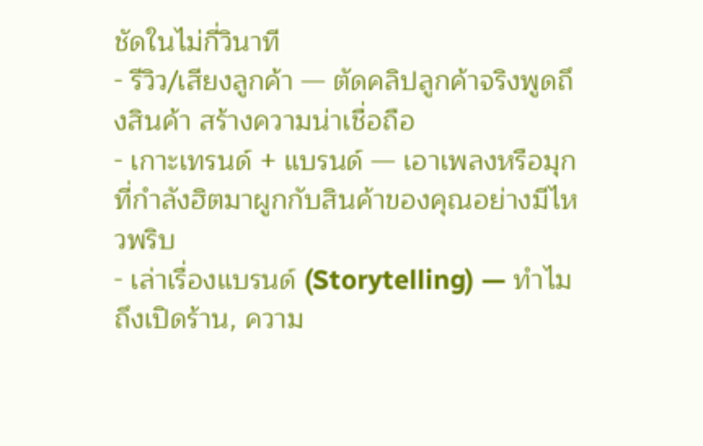ชัดในไม่กี่วินาที
- รีวิว/เสียงลูกค้า — ตัดคลิปลูกค้าจริงพูดถึงสินค้า สร้างความน่าเชื่อถือ
- เกาะเทรนด์ + แบรนด์ — เอาเพลงหรือมุกที่กำลังฮิตมาผูกกับสินค้าของคุณอย่างมีไหวพริบ
- เล่าเรื่องแบรนด์ (Storytelling) — ทำไมถึงเปิดร้าน, ความ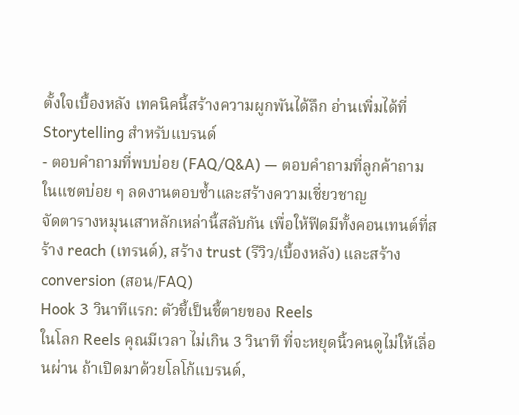ตั้งใจเบื้องหลัง เทคนิคนี้สร้างความผูกพันได้ลึก อ่านเพิ่มได้ที่ Storytelling สำหรับแบรนด์
- ตอบคำถามที่พบบ่อย (FAQ/Q&A) — ตอบคำถามที่ลูกค้าถามในแชตบ่อย ๆ ลดงานตอบซ้ำและสร้างความเชี่ยวชาญ
จัดตารางหมุนเสาหลักเหล่านี้สลับกัน เพื่อให้ฟีดมีทั้งคอนเทนต์ที่สร้าง reach (เทรนด์), สร้าง trust (รีวิว/เบื้องหลัง) และสร้าง conversion (สอน/FAQ)
Hook 3 วินาทีแรก: ตัวชี้เป็นชี้ตายของ Reels
ในโลก Reels คุณมีเวลา ไม่เกิน 3 วินาที ที่จะหยุดนิ้วคนดูไม่ให้เลื่อนผ่าน ถ้าเปิดมาด้วยโลโก้แบรนด์,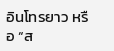อินโทรยาว หรือ “ส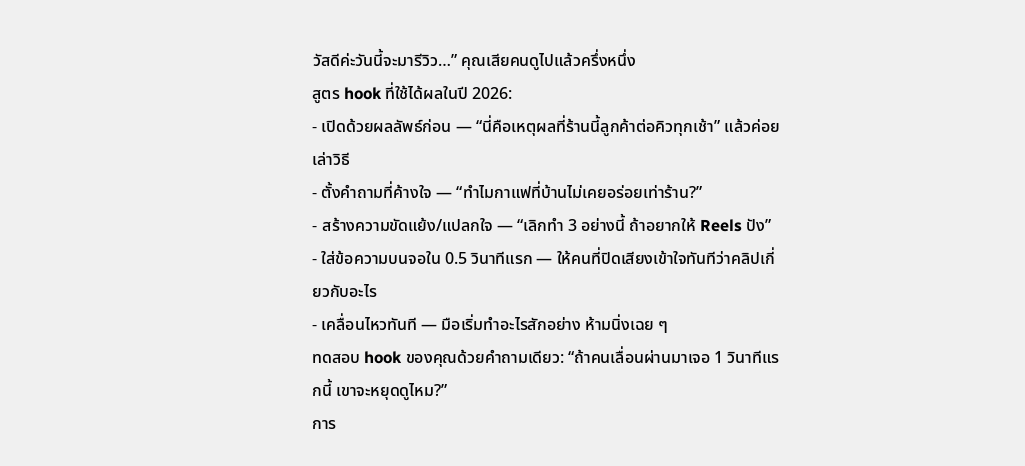วัสดีค่ะวันนี้จะมารีวิว…” คุณเสียคนดูไปแล้วครึ่งหนึ่ง
สูตร hook ที่ใช้ได้ผลในปี 2026:
- เปิดด้วยผลลัพธ์ก่อน — “นี่คือเหตุผลที่ร้านนี้ลูกค้าต่อคิวทุกเช้า” แล้วค่อยเล่าวิธี
- ตั้งคำถามที่ค้างใจ — “ทำไมกาแฟที่บ้านไม่เคยอร่อยเท่าร้าน?”
- สร้างความขัดแย้ง/แปลกใจ — “เลิกทำ 3 อย่างนี้ ถ้าอยากให้ Reels ปัง”
- ใส่ข้อความบนจอใน 0.5 วินาทีแรก — ให้คนที่ปิดเสียงเข้าใจทันทีว่าคลิปเกี่ยวกับอะไร
- เคลื่อนไหวทันที — มือเริ่มทำอะไรสักอย่าง ห้ามนิ่งเฉย ๆ
ทดสอบ hook ของคุณด้วยคำถามเดียว: “ถ้าคนเลื่อนผ่านมาเจอ 1 วินาทีแรกนี้ เขาจะหยุดดูไหม?”
การ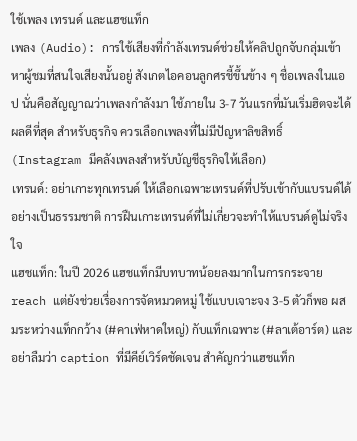ใช้เพลง เทรนด์ และแฮชแท็ก
เพลง (Audio): การใช้เสียงที่กำลังเทรนด์ช่วยให้คลิปถูกจับกลุ่มเข้าหาผู้ชมที่สนใจเสียงนั้นอยู่ สังเกตไอคอนลูกศรชี้ขึ้นข้าง ๆ ชื่อเพลงในแอป นั่นคือสัญญาณว่าเพลงกำลังมา ใช้ภายใน 3-7 วันแรกที่มันเริ่มฮิตจะได้ผลดีที่สุด สำหรับธุรกิจ ควรเลือกเพลงที่ไม่มีปัญหาลิขสิทธิ์ (Instagram มีคลังเพลงสำหรับบัญชีธุรกิจให้เลือก)
เทรนด์: อย่าเกาะทุกเทรนด์ ให้เลือกเฉพาะเทรนด์ที่ปรับเข้ากับแบรนด์ได้อย่างเป็นธรรมชาติ การฝืนเกาะเทรนด์ที่ไม่เกี่ยวจะทำให้แบรนด์ดูไม่จริงใจ
แฮชแท็ก: ในปี 2026 แฮชแท็กมีบทบาทน้อยลงมากในการกระจาย reach แต่ยังช่วยเรื่องการจัดหมวดหมู่ ใช้แบบเจาะจง 3-5 ตัวก็พอ ผสมระหว่างแท็กกว้าง (#คาเฟ่หาดใหญ่) กับแท็กเฉพาะ (#ลาเต้อาร์ต) และอย่าลืมว่า caption ที่มีคีย์เวิร์ดชัดเจน สำคัญกว่าแฮชแท็ก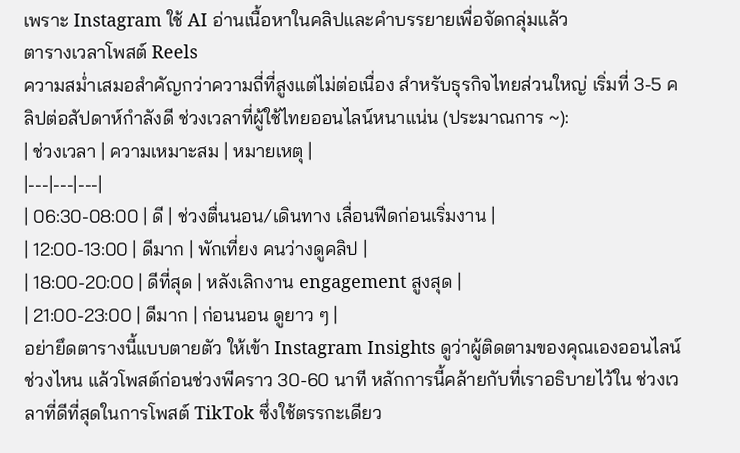เพราะ Instagram ใช้ AI อ่านเนื้อหาในคลิปและคำบรรยายเพื่อจัดกลุ่มแล้ว
ตารางเวลาโพสต์ Reels
ความสม่ำเสมอสำคัญกว่าความถี่ที่สูงแต่ไม่ต่อเนื่อง สำหรับธุรกิจไทยส่วนใหญ่ เริ่มที่ 3-5 คลิปต่อสัปดาห์กำลังดี ช่วงเวลาที่ผู้ใช้ไทยออนไลน์หนาแน่น (ประมาณการ ~):
| ช่วงเวลา | ความเหมาะสม | หมายเหตุ |
|---|---|---|
| 06:30-08:00 | ดี | ช่วงตื่นนอน/เดินทาง เลื่อนฟีดก่อนเริ่มงาน |
| 12:00-13:00 | ดีมาก | พักเที่ยง คนว่างดูคลิป |
| 18:00-20:00 | ดีที่สุด | หลังเลิกงาน engagement สูงสุด |
| 21:00-23:00 | ดีมาก | ก่อนนอน ดูยาว ๆ |
อย่ายึดตารางนี้แบบตายตัว ให้เข้า Instagram Insights ดูว่าผู้ติดตามของคุณเองออนไลน์ช่วงไหน แล้วโพสต์ก่อนช่วงพีคราว 30-60 นาที หลักการนี้คล้ายกับที่เราอธิบายไว้ใน ช่วงเวลาที่ดีที่สุดในการโพสต์ TikTok ซึ่งใช้ตรรกะเดียว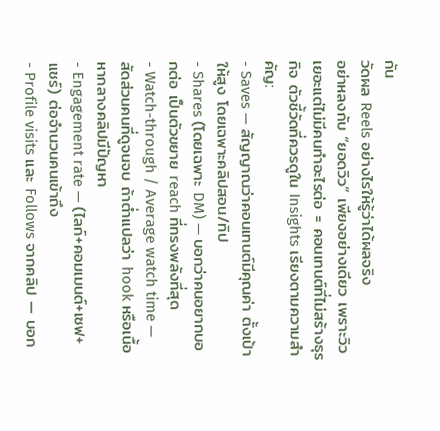กัน
วัดผล Reels อย่างไรให้รู้ว่าได้ผลจริง
อย่าหลงกับ “ยอดวิว” เพียงอย่างเดียว เพราะวิวเยอะแต่ไม่มีคนทำอะไรต่อ = คอนเทนต์ที่ไม่สร้างธุรกิจ ตัวชี้วัดที่ควรดูใน Insights เรียงตามความสำคัญ:
- Saves — สัญญาณว่าคอนเทนต์มีคุณค่า ตั้งเป้าให้สูง โดยเฉพาะคลิปสอน/ทิป
- Shares (โดยเฉพาะ DM) — บอกว่าคนอยากบอกต่อ เป็นตัวขยาย reach ที่ทรงพลังที่สุด
- Watch-through / Average watch time — สัดส่วนคนที่ดูจนจบ ถ้าต่ำแปลว่า hook หรือเนื้อหากลางคลิปมีปัญหา
- Engagement rate — (ไลก์+คอมเมนต์+เซฟ+แชร์) ต่อจำนวนคนเข้าถึง
- Profile visits และ Follows จากคลิป — บอก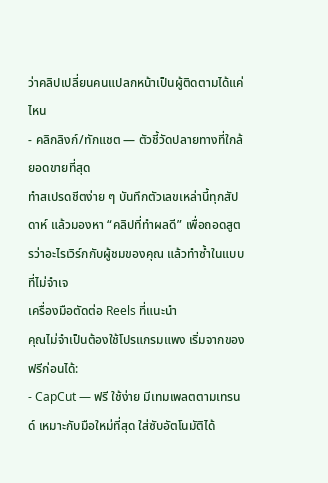ว่าคลิปเปลี่ยนคนแปลกหน้าเป็นผู้ติดตามได้แค่ไหน
- คลิกลิงก์/ทักแชต — ตัวชี้วัดปลายทางที่ใกล้ยอดขายที่สุด
ทำสเปรดชีตง่าย ๆ บันทึกตัวเลขเหล่านี้ทุกสัปดาห์ แล้วมองหา “คลิปที่ทำผลดี” เพื่อถอดสูตรว่าอะไรเวิร์กกับผู้ชมของคุณ แล้วทำซ้ำในแบบที่ไม่จำเจ
เครื่องมือตัดต่อ Reels ที่แนะนำ
คุณไม่จำเป็นต้องใช้โปรแกรมแพง เริ่มจากของฟรีก่อนได้:
- CapCut — ฟรี ใช้ง่าย มีเทมเพลตตามเทรนด์ เหมาะกับมือใหม่ที่สุด ใส่ซับอัตโนมัติได้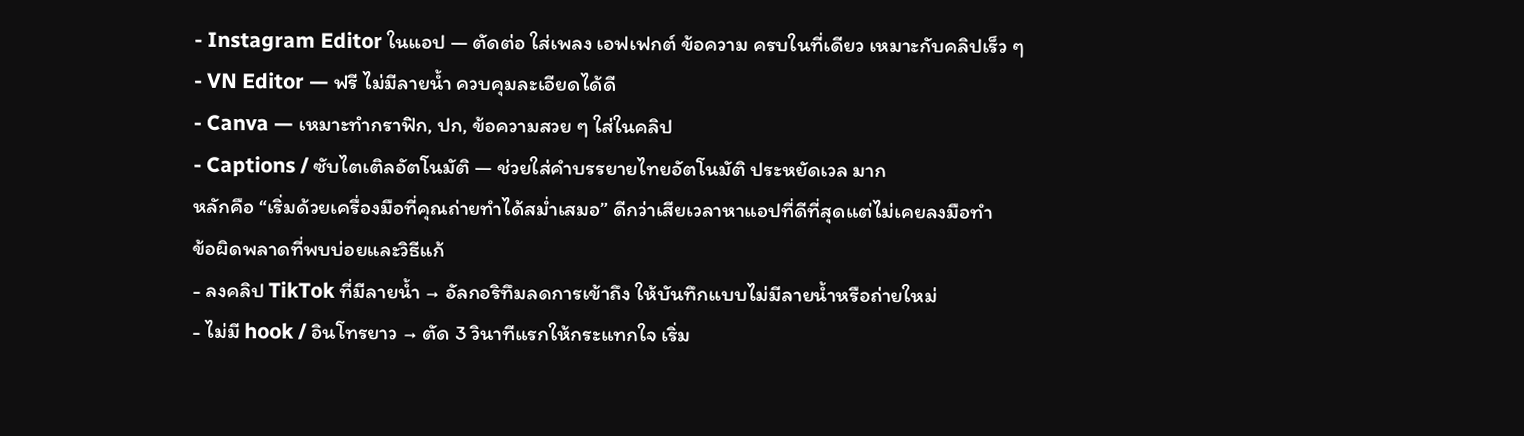- Instagram Editor ในแอป — ตัดต่อ ใส่เพลง เอฟเฟกต์ ข้อความ ครบในที่เดียว เหมาะกับคลิปเร็ว ๆ
- VN Editor — ฟรี ไม่มีลายน้ำ ควบคุมละเอียดได้ดี
- Canva — เหมาะทำกราฟิก, ปก, ข้อความสวย ๆ ใส่ในคลิป
- Captions / ซับไตเติลอัตโนมัติ — ช่วยใส่คำบรรยายไทยอัตโนมัติ ประหยัดเวล มาก
หลักคือ “เริ่มด้วยเครื่องมือที่คุณถ่ายทำได้สม่ำเสมอ” ดีกว่าเสียเวลาหาแอปที่ดีที่สุดแต่ไม่เคยลงมือทำ
ข้อผิดพลาดที่พบบ่อยและวิธีแก้
- ลงคลิป TikTok ที่มีลายน้ำ → อัลกอริทึมลดการเข้าถึง ให้บันทึกแบบไม่มีลายน้ำหรือถ่ายใหม่
- ไม่มี hook / อินโทรยาว → ตัด 3 วินาทีแรกให้กระแทกใจ เริ่ม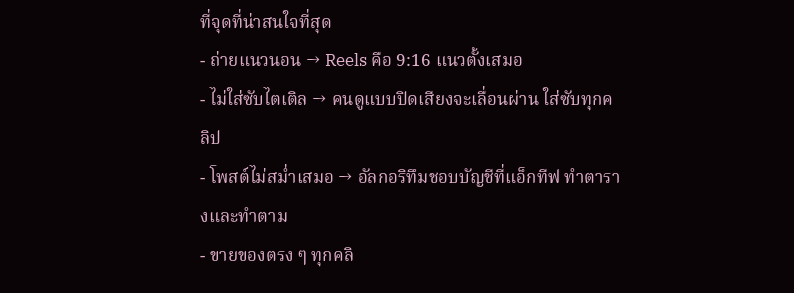ที่จุดที่น่าสนใจที่สุด
- ถ่ายแนวนอน → Reels คือ 9:16 แนวตั้งเสมอ
- ไม่ใส่ซับไตเติล → คนดูแบบปิดเสียงจะเลื่อนผ่าน ใส่ซับทุกคลิป
- โพสต์ไม่สม่ำเสมอ → อัลกอริทึมชอบบัญชีที่แอ็กทีฟ ทำตารางและทำตาม
- ขายของตรง ๆ ทุกคลิ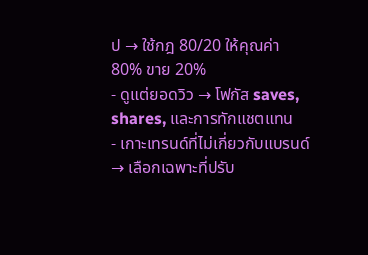ป → ใช้กฎ 80/20 ให้คุณค่า 80% ขาย 20%
- ดูแต่ยอดวิว → โฟกัส saves, shares, และการทักแชตแทน
- เกาะเทรนด์ที่ไม่เกี่ยวกับแบรนด์ → เลือกเฉพาะที่ปรับ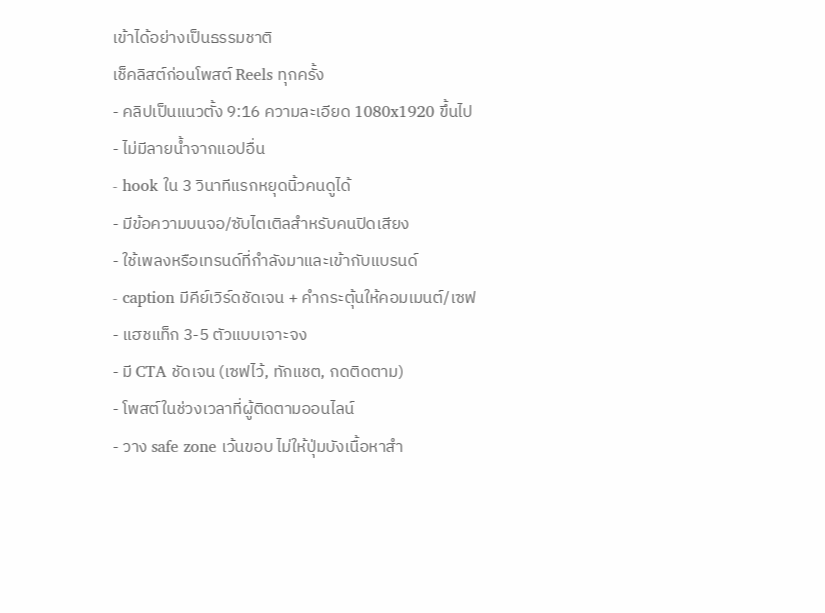เข้าได้อย่างเป็นธรรมชาติ
เช็คลิสต์ก่อนโพสต์ Reels ทุกครั้ง
- คลิปเป็นแนวตั้ง 9:16 ความละเอียด 1080x1920 ขึ้นไป
- ไม่มีลายน้ำจากแอปอื่น
- hook ใน 3 วินาทีแรกหยุดนิ้วคนดูได้
- มีข้อความบนจอ/ซับไตเติลสำหรับคนปิดเสียง
- ใช้เพลงหรือเทรนด์ที่กำลังมาและเข้ากับแบรนด์
- caption มีคีย์เวิร์ดชัดเจน + คำกระตุ้นให้คอมเมนต์/เซฟ
- แฮชแท็ก 3-5 ตัวแบบเจาะจง
- มี CTA ชัดเจน (เซฟไว้, ทักแชต, กดติดตาม)
- โพสต์ในช่วงเวลาที่ผู้ติดตามออนไลน์
- วาง safe zone เว้นขอบ ไม่ให้ปุ่มบังเนื้อหาสำ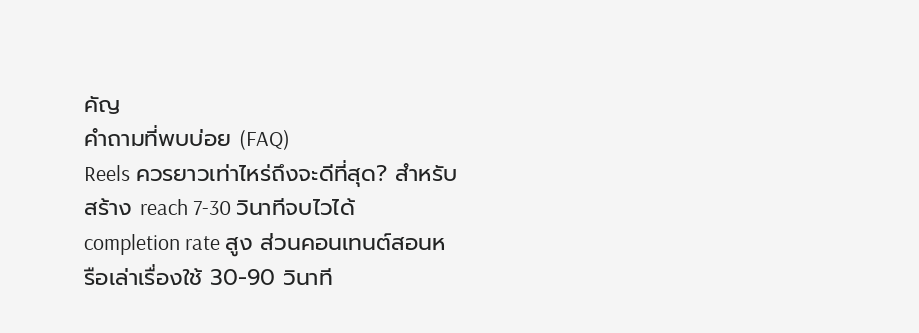คัญ
คำถามที่พบบ่อย (FAQ)
Reels ควรยาวเท่าไหร่ถึงจะดีที่สุด? สำหรับสร้าง reach 7-30 วินาทีจบไวได้ completion rate สูง ส่วนคอนเทนต์สอนหรือเล่าเรื่องใช้ 30-90 วินาที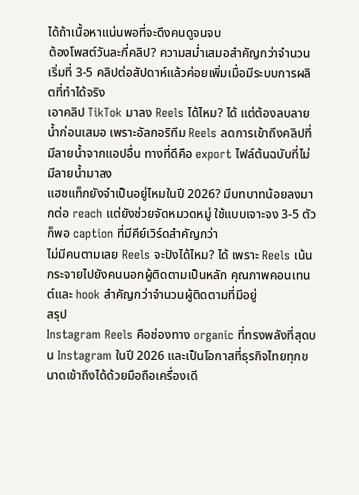ได้ถ้าเนื้อหาแน่นพอที่จะดึงคนดูจนจบ
ต้องโพสต์วันละกี่คลิป? ความสม่ำเสมอสำคัญกว่าจำนวน เริ่มที่ 3-5 คลิปต่อสัปดาห์แล้วค่อยเพิ่มเมื่อมีระบบการผลิตที่ทำได้จริง
เอาคลิป TikTok มาลง Reels ได้ไหม? ได้ แต่ต้องลบลายน้ำก่อนเสมอ เพราะอัลกอริทึม Reels ลดการเข้าถึงคลิปที่มีลายน้ำจากแอปอื่น ทางที่ดีคือ export ไฟล์ต้นฉบับที่ไม่มีลายน้ำมาลง
แฮชแท็กยังจำเป็นอยู่ไหมในปี 2026? มีบทบาทน้อยลงมากต่อ reach แต่ยังช่วยจัดหมวดหมู่ ใช้แบบเจาะจง 3-5 ตัวก็พอ caption ที่มีคีย์เวิร์ดสำคัญกว่า
ไม่มีคนตามเลย Reels จะปังได้ไหม? ได้ เพราะ Reels เน้นกระจายไปยังคนนอกผู้ติดตามเป็นหลัก คุณภาพคอนเทนต์และ hook สำคัญกว่าจำนวนผู้ติดตามที่มีอยู่
สรุป
Instagram Reels คือช่องทาง organic ที่ทรงพลังที่สุดบน Instagram ในปี 2026 และเป็นโอกาสที่ธุรกิจไทยทุกขนาดเข้าถึงได้ด้วยมือถือเครื่องเดี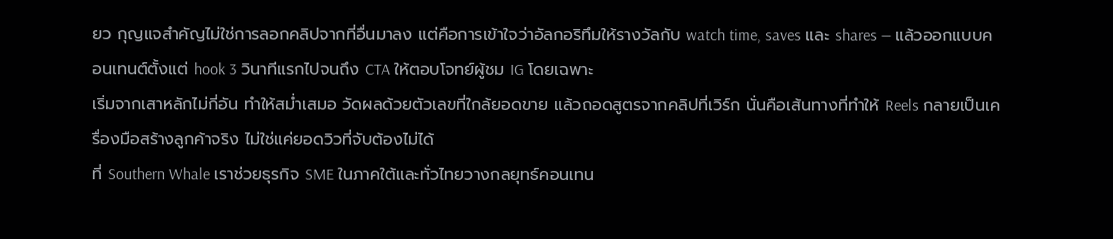ยว กุญแจสำคัญไม่ใช่การลอกคลิปจากที่อื่นมาลง แต่คือการเข้าใจว่าอัลกอริทึมให้รางวัลกับ watch time, saves และ shares — แล้วออกแบบคอนเทนต์ตั้งแต่ hook 3 วินาทีแรกไปจนถึง CTA ให้ตอบโจทย์ผู้ชม IG โดยเฉพาะ
เริ่มจากเสาหลักไม่กี่อัน ทำให้สม่ำเสมอ วัดผลด้วยตัวเลขที่ใกล้ยอดขาย แล้วถอดสูตรจากคลิปที่เวิร์ก นั่นคือเส้นทางที่ทำให้ Reels กลายเป็นเครื่องมือสร้างลูกค้าจริง ไม่ใช่แค่ยอดวิวที่จับต้องไม่ได้
ที่ Southern Whale เราช่วยธุรกิจ SME ในภาคใต้และทั่วไทยวางกลยุทธ์คอนเทน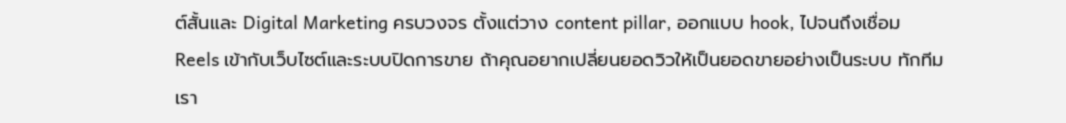ต์สั้นและ Digital Marketing ครบวงจร ตั้งแต่วาง content pillar, ออกแบบ hook, ไปจนถึงเชื่อม Reels เข้ากับเว็บไซต์และระบบปิดการขาย ถ้าคุณอยากเปลี่ยนยอดวิวให้เป็นยอดขายอย่างเป็นระบบ ทักทีมเรา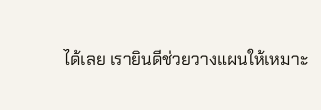ได้เลย เรายินดีช่วยวางแผนให้เหมาะ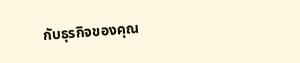กับธุรกิจของคุณ